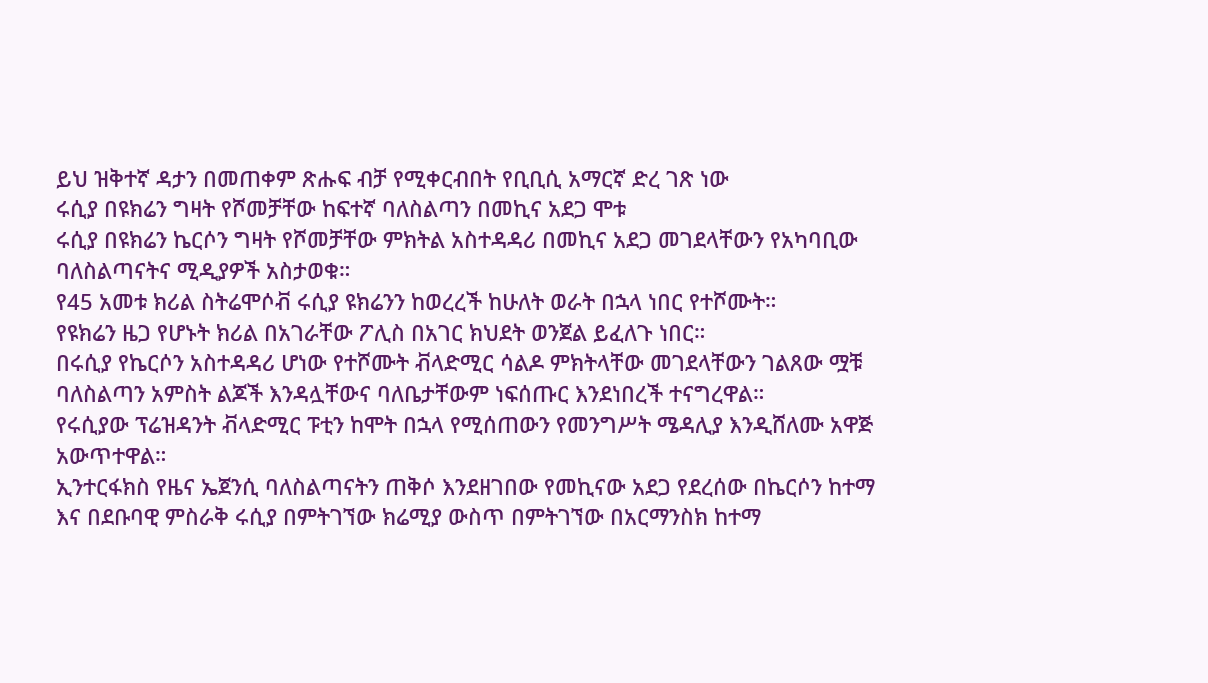ይህ ዝቅተኛ ዳታን በመጠቀም ጽሑፍ ብቻ የሚቀርብበት የቢቢሲ አማርኛ ድረ ገጽ ነው
ሩሲያ በዩክሬን ግዛት የሾመቻቸው ከፍተኛ ባለስልጣን በመኪና አደጋ ሞቱ
ሩሲያ በዩክሬን ኬርሶን ግዛት የሾመቻቸው ምክትል አስተዳዳሪ በመኪና አደጋ መገደላቸውን የአካባቢው ባለስልጣናትና ሚዲያዎች አስታወቁ።
የ45 አመቱ ክሪል ስትሬሞሶቭ ሩሲያ ዩክሬንን ከወረረች ከሁለት ወራት በኋላ ነበር የተሾሙት።
የዩክሬን ዜጋ የሆኑት ክሪል በአገራቸው ፖሊስ በአገር ክህደት ወንጀል ይፈለጉ ነበር።
በሩሲያ የኬርሶን አስተዳዳሪ ሆነው የተሾሙት ቭላድሚር ሳልዶ ምክትላቸው መገደላቸውን ገልጸው ሟቹ ባለስልጣን አምስት ልጆች እንዳሏቸውና ባለቤታቸውም ነፍሰጡር እንደነበረች ተናግረዋል።
የሩሲያው ፕሬዝዳንት ቭላድሚር ፑቲን ከሞት በኋላ የሚሰጠውን የመንግሥት ሜዳሊያ እንዲሸለሙ አዋጅ አውጥተዋል።
ኢንተርፋክስ የዜና ኤጀንሲ ባለስልጣናትን ጠቅሶ እንደዘገበው የመኪናው አደጋ የደረሰው በኬርሶን ከተማ እና በደቡባዊ ምስራቅ ሩሲያ በምትገኘው ክሬሚያ ውስጥ በምትገኘው በአርማንስክ ከተማ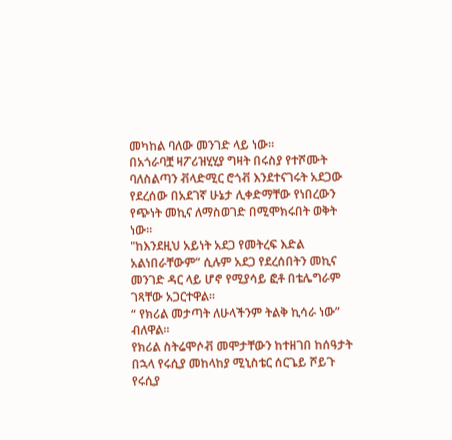መካከል ባለው መንገድ ላይ ነው።
በአጎራባቿ ዛፖሪዝሂሂያ ግዛት በሩስያ የተሾሙት ባለስልጣን ቭላድሚር ሮጎቭ እንደተናገሩት አደጋው የደረሰው በአደገኛ ሁኔታ ሊቀድማቸው የነበረውን የጭነት መኪና ለማስወገድ በሚሞክሩበት ወቅት ነው።
"ከእንደዚህ አይነት አደጋ የመትረፍ እድል አልነበራቸውም” ሲሉም አደጋ የደረሰበትን መኪና መንገድ ዳር ላይ ሆኖ የሚያሳይ ፎቶ በቴሌግራም ገጻቸው አጋርተዋል።
“ የክሪል መታጣት ለሁላችንም ትልቅ ኪሳራ ነው” ብለዋል።
የክሪል ስትሬሞሶቭ መሞታቸውን ከተዘገበ ከሰዓታት በኋላ የሩሲያ መከላከያ ሚኒስቴር ሰርጌይ ሾይጉ የሩሲያ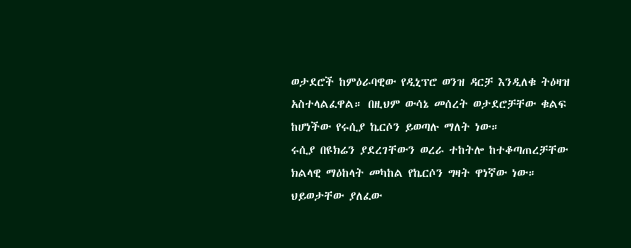ወታደሮች ከምዕራባዊው የዲኒፕሮ ወንዝ ዳርቻ እንዲለቁ ትዕዛዝ አስተላልፈዋል። በዚህም ውሳኔ መሰረት ወታደሮቻቸው ቁልፍ ከሆነችው የሩሲያ ኬርሶን ይወጣሉ ማለት ነው።
ሩሲያ በዩክሬን ያደረገቸውን ወረራ ተከትሎ ከተቆጣጠረቻቸው ክልላዊ ማዕከላት መካከል የኬርሶን ግዛት ዋነኛው ነው።
ህይወታቸው ያለፈው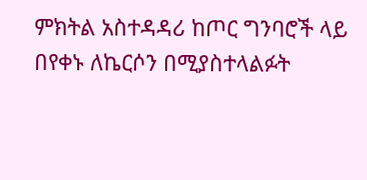ምክትል አስተዳዳሪ ከጦር ግንባሮች ላይ በየቀኑ ለኬርሶን በሚያስተላልፉት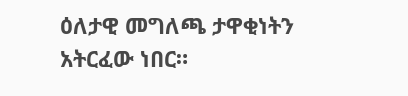ዕለታዊ መግለጫ ታዋቂነትን አትርፈው ነበር።